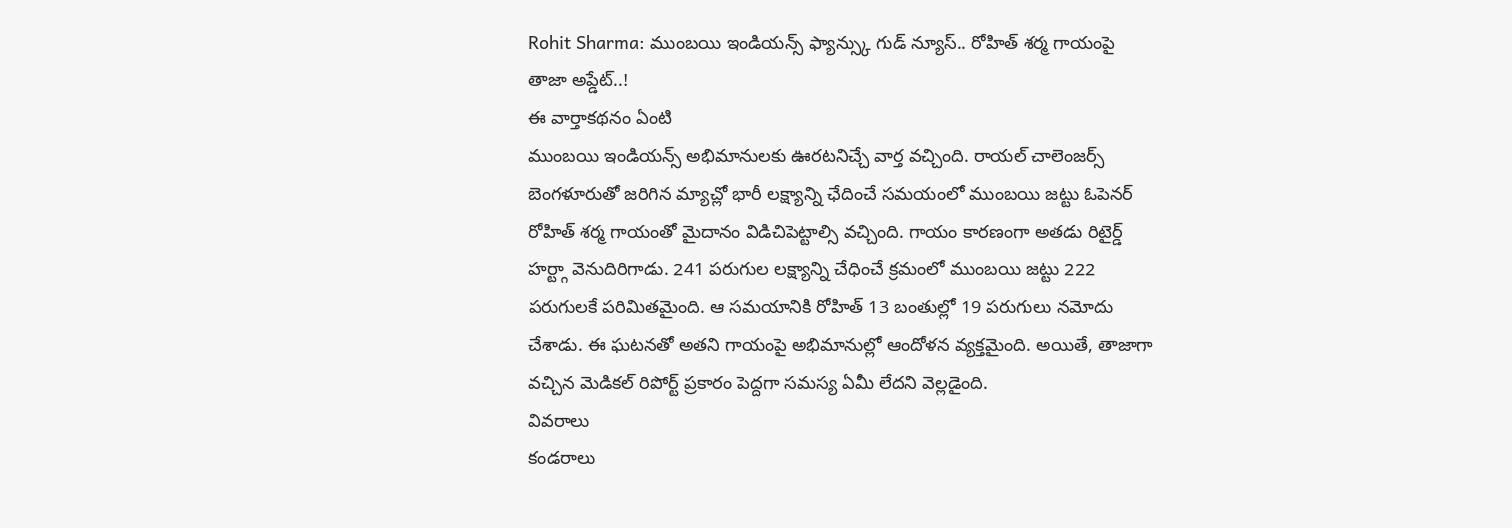Rohit Sharma: ముంబయి ఇండియన్స్ ఫ్యాన్స్కు గుడ్ న్యూస్.. రోహిత్ శర్మ గాయంపై తాజా అప్డేట్..!
ఈ వార్తాకథనం ఏంటి
ముంబయి ఇండియన్స్ అభిమానులకు ఊరటనిచ్చే వార్త వచ్చింది. రాయల్ చాలెంజర్స్ బెంగళూరుతో జరిగిన మ్యాచ్లో భారీ లక్ష్యాన్ని ఛేదించే సమయంలో ముంబయి జట్టు ఓపెనర్ రోహిత్ శర్మ గాయంతో మైదానం విడిచిపెట్టాల్సి వచ్చింది. గాయం కారణంగా అతడు రిటైర్డ్ హర్ట్గా వెనుదిరిగాడు. 241 పరుగుల లక్ష్యాన్ని చేధించే క్రమంలో ముంబయి జట్టు 222 పరుగులకే పరిమితమైంది. ఆ సమయానికి రోహిత్ 13 బంతుల్లో 19 పరుగులు నమోదు చేశాడు. ఈ ఘటనతో అతని గాయంపై అభిమానుల్లో ఆందోళన వ్యక్తమైంది. అయితే, తాజాగా వచ్చిన మెడికల్ రిపోర్ట్ ప్రకారం పెద్దగా సమస్య ఏమీ లేదని వెల్లడైంది.
వివరాలు
కండరాలు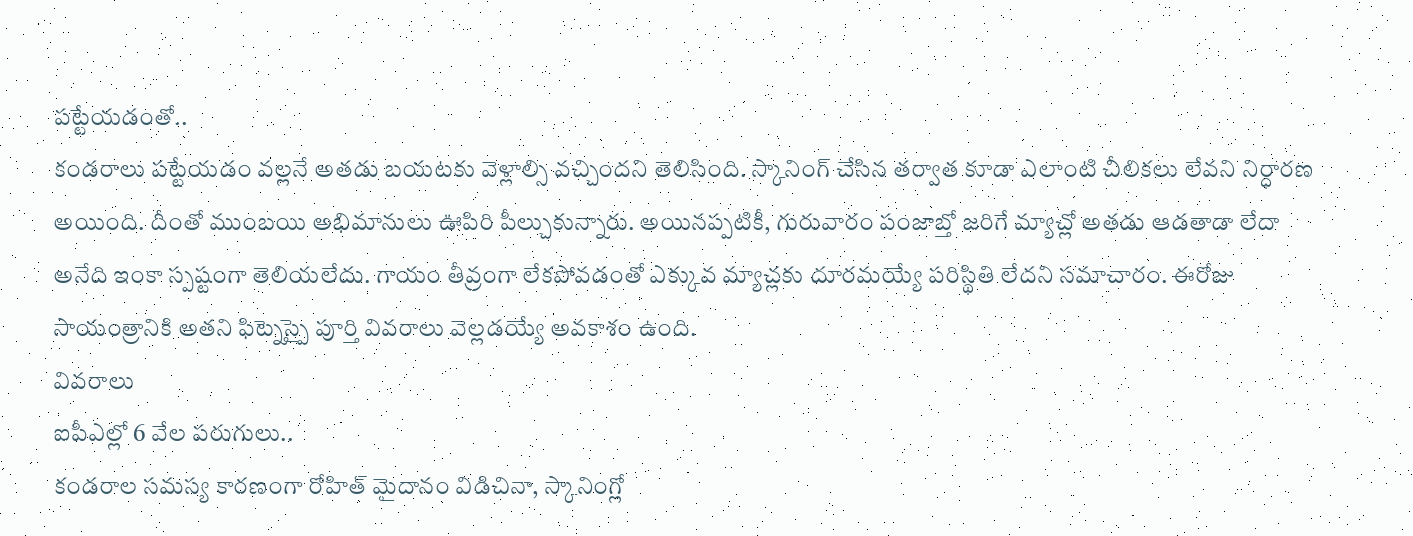పట్టేయడంతో..
కండరాలు పట్టేయడం వల్లనే అతడు బయటకు వెళ్లాల్సి వచ్చిందని తెలిసింది. స్కానింగ్ చేసిన తర్వాత కూడా ఎలాంటి చీలికలు లేవని నిర్ధారణ అయింది. దీంతో ముంబయి అభిమానులు ఊపిరి పీల్చుకున్నారు. అయినప్పటికీ, గురువారం పంజాబ్తో జరిగే మ్యాచ్లో అతడు ఆడతాడా లేదా అనేది ఇంకా స్పష్టంగా తెలియలేదు. గాయం తీవ్రంగా లేకపోవడంతో ఎక్కువ మ్యాచ్లకు దూరమయ్యే పరిస్థితి లేదని సమాచారం. ఈరోజు సాయంత్రానికి అతని ఫిట్నెస్పై పూర్తి వివరాలు వెల్లడయ్యే అవకాశం ఉంది.
వివరాలు
ఐపీఎల్లో 6 వేల పరుగులు..
కండరాల సమస్య కారణంగా రోహిత్ మైదానం విడిచినా, స్కానింగ్లో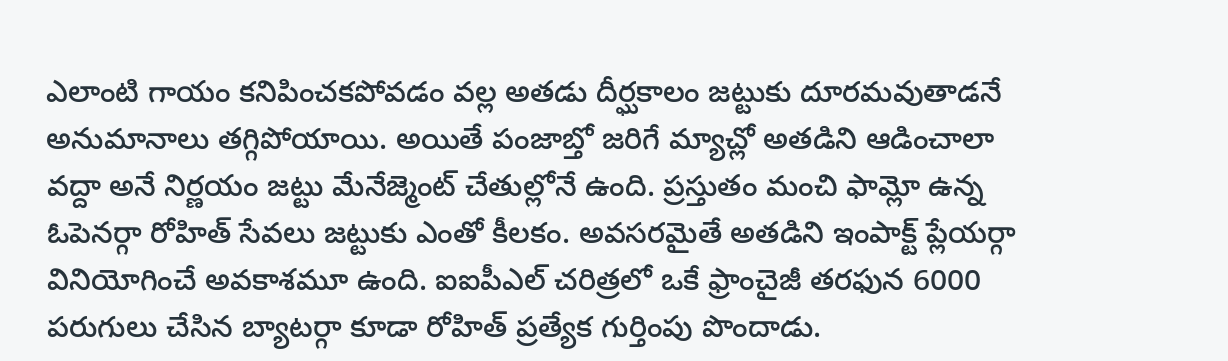ఎలాంటి గాయం కనిపించకపోవడం వల్ల అతడు దీర్ఘకాలం జట్టుకు దూరమవుతాడనే అనుమానాలు తగ్గిపోయాయి. అయితే పంజాబ్తో జరిగే మ్యాచ్లో అతడిని ఆడించాలా వద్దా అనే నిర్ణయం జట్టు మేనేజ్మెంట్ చేతుల్లోనే ఉంది. ప్రస్తుతం మంచి ఫామ్లో ఉన్న ఓపెనర్గా రోహిత్ సేవలు జట్టుకు ఎంతో కీలకం. అవసరమైతే అతడిని ఇంపాక్ట్ ప్లేయర్గా వినియోగించే అవకాశమూ ఉంది. ఐఐపీఎల్ చరిత్రలో ఒకే ఫ్రాంచైజీ తరఫున 6000 పరుగులు చేసిన బ్యాటర్గా కూడా రోహిత్ ప్రత్యేక గుర్తింపు పొందాడు.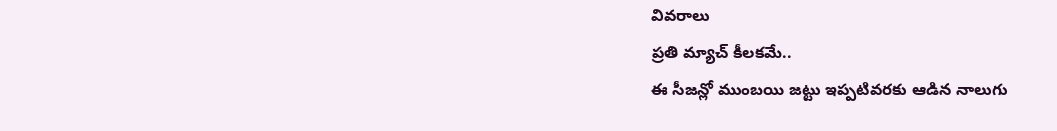వివరాలు
ప్రతి మ్యాచ్ కీలకమే..
ఈ సీజన్లో ముంబయి జట్టు ఇప్పటివరకు ఆడిన నాలుగు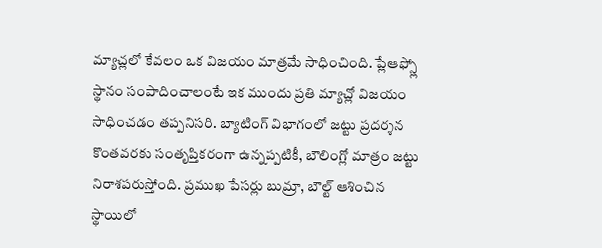మ్యాచ్లలో కేవలం ఒక విజయం మాత్రమే సాధించింది. ప్లేఆఫ్స్లో స్థానం సంపాదించాలంటే ఇక ముందు ప్రతి మ్యాచ్లో విజయం సాధించడం తప్పనిసరి. బ్యాటింగ్ విభాగంలో జట్టు ప్రదర్శన కొంతవరకు సంతృప్తికరంగా ఉన్నప్పటికీ, బౌలింగ్లో మాత్రం జట్టు నిరాశపరుస్తోంది. ప్రముఖ పేసర్లు బుమ్రా, బౌల్ట్ ఆశించిన స్థాయిలో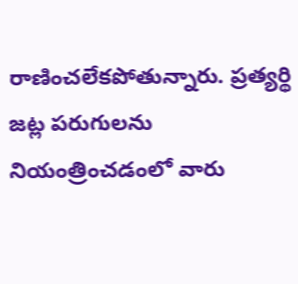రాణించలేకపోతున్నారు. ప్రత్యర్థి జట్ల పరుగులను నియంత్రించడంలో వారు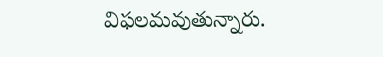విఫలమవుతున్నారు.